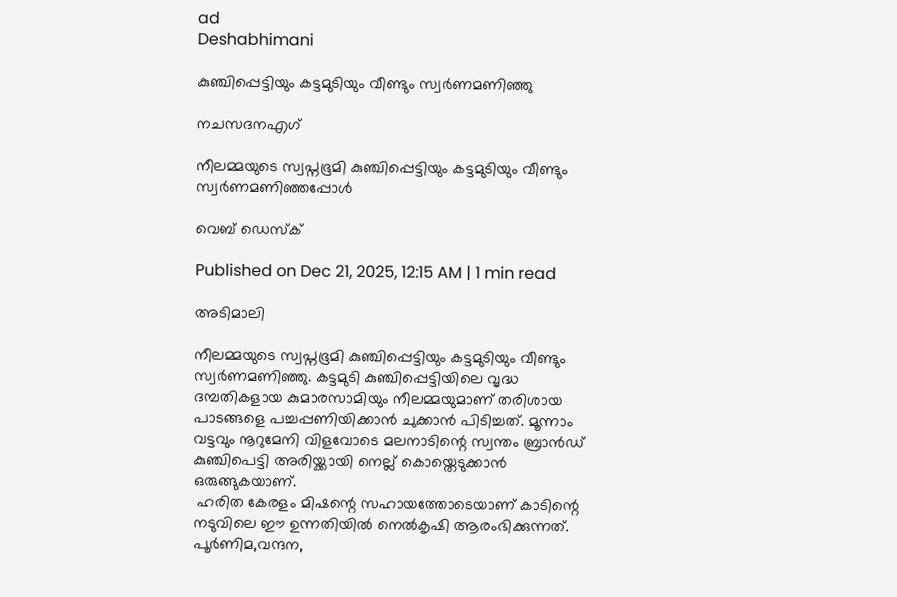ad
Deshabhimani

കുഞ്ചിപ്പെട്ടിയും കട്ടമുടിയും വീണ്ടും സ്വര്‍ണമണിഞ്ഞു

നചസദനഎഗ്

നീലമ്മയുടെ സ്വപ്നഭൂമി കുഞ്ചിപ്പെട്ടിയും കട്ടമുടിയും വീണ്ടും സ്വര്‍ണമണിഞ്ഞപ്പോൾ

വെബ് ഡെസ്ക്

Published on Dec 21, 2025, 12:15 AM | 1 min read

അടിമാലി

നീലമ്മയുടെ സ്വപ്നഭൂമി കുഞ്ചിപ്പെട്ടിയും കട്ടമുടിയും വീണ്ടും സ്വര്‍ണമണിഞ്ഞു. കട്ടമുടി കുഞ്ചിപ്പെട്ടിയിലെ വൃദ്ധ ദമ്പതികളായ കുമാരസാമിയും നീലമ്മയുമാണ് തരിശായ പാടങ്ങളെ പച്ചപ്പണിയിക്കാൻ ചുക്കാൻ പിടിച്ചത്‌. മൂന്നാം വട്ടവും നൂറുമേനി വിളവോടെ മലനാടിന്റെ സ്വന്തം ബ്രാന്‍ഡ് കുഞ്ചിപെട്ടി അരിയ്ക്കായി നെല്ല് കൊയ്തെടുക്കാന്‍ ഒരുങ്ങുകയാണ്.
 ഹരിത കേരളം മിഷന്റെ സഹായത്തോടെയാണ് കാടിന്റെ നടുവിലെ ഈ ഉന്നതിയില്‍ നെല്‍കൃഷി ആരംഭിക്കുന്നത്. പൂര്‍ണിമ,വന്ദന,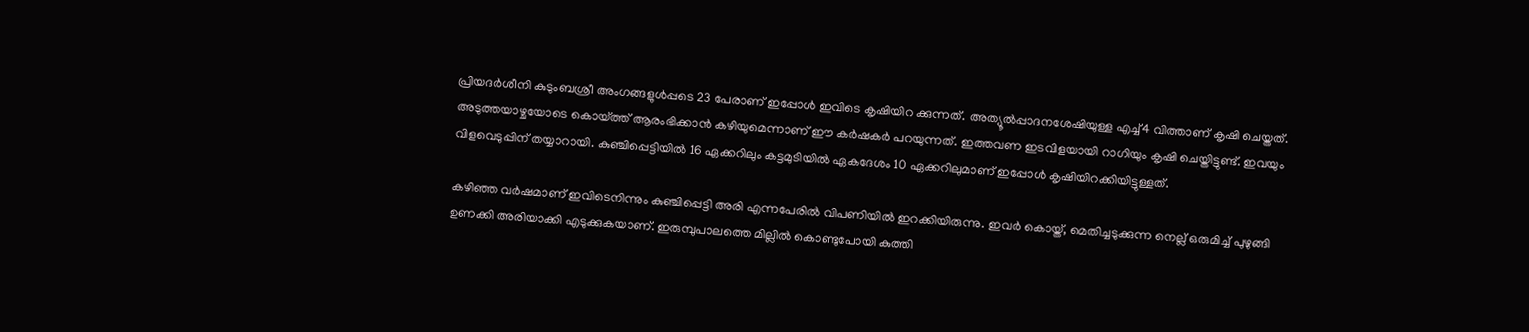പ്രിയദര്‍ശീനി കുടുംബശ്രീ അംഗങ്ങളുള്‍പ്പടെ 23 പേരാണ് ഇപ്പോള്‍ ഇവിടെ കൃഷിയിറ ക്കുന്നത്. അത്യൂൽപ്പാദനശേഷിയുള്ള എച്ച്4 വിത്താണ് കൃഷി ചെയ്തത്. അടുത്തയാഴ്ചയോടെ കൊയ്ത്ത് ആരംഭിക്കാന്‍ കഴിയുമെന്നാണ് ഈ കര്‍ഷകര്‍ പറയുന്നത്. ഇത്തവണ ഇടവിളയായി റാഗിയും കൃഷി ചെയ്തിട്ടുണ്ട്. ഇവയും വിളവെടുപ്പിന് തയ്യാറായി. കുഞ്ചിപ്പെട്ടിയില്‍ 16 ഏക്കറിലും കട്ടമുടിയില്‍ ഏകദേശം 10 ഏക്കറിലുമാണ് ഇപ്പോള്‍ കൃഷിയിറക്കിയിട്ടുള്ളത്.

കഴിഞ്ഞ വര്‍ഷമാണ് ഇവിടെനിന്നും കുഞ്ചിപ്പെട്ടി അരി എന്നപേരില്‍ വിപണിയില്‍ ഇറക്കിയിരുന്നു. ഇവര്‍ കൊയ്ത്, മെതിച്ചടുക്കുന്ന നെല്ല് ഒരുമിച്ച് പുഴുങ്ങി ഉണക്കി അരിയാക്കി എടുക്കുകയാണ്. ഇരുമ്പുപാലത്തെ മില്ലില്‍ കൊണ്ടുപോയി കുത്തി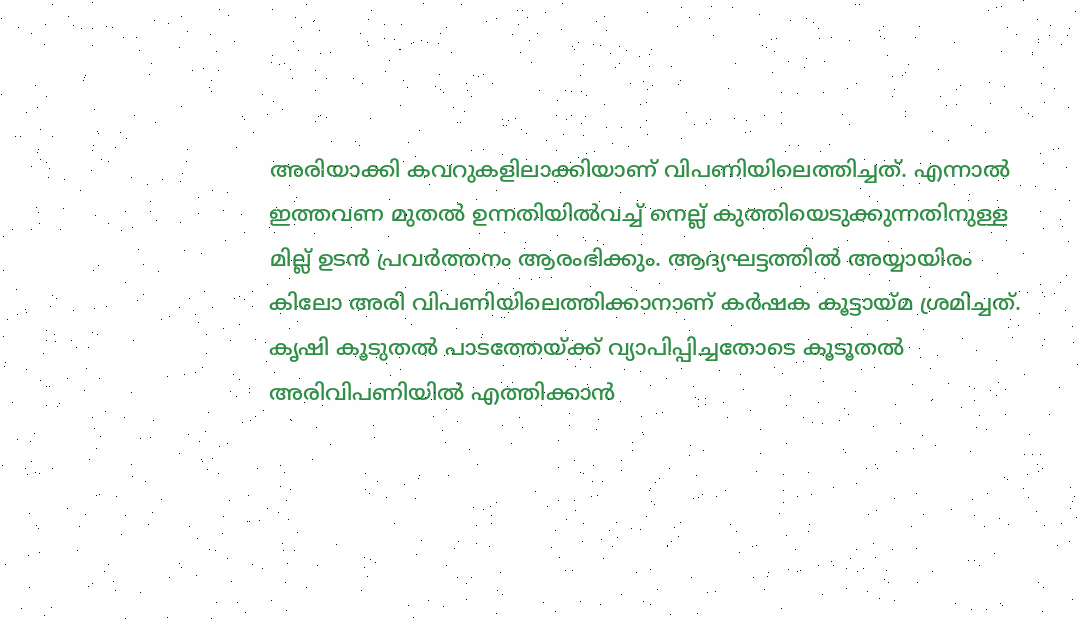അരിയാക്കി കവറുകളിലാക്കിയാണ് വിപണിയിലെത്തിച്ചത്. എന്നാല്‍ ഇത്തവണ മുതല്‍ ഉന്നതിയില്‍വച്ച് നെല്ല് കുത്തിയെടുക്കുന്നതിനുള്ള മില്ല് ഉടന്‍ പ്രവര്‍ത്തനം ആരംഭിക്കും. ആദ്യഘട്ടത്തില്‍ അയ്യായിരം കിലോ അരി വിപണിയിലെത്തിക്കാനാണ് കര്‍ഷക കൂട്ടായ്മ ശ്രമിച്ചത്. കൃഷി കൂടുതല്‍ പാടത്തേയ്ക്ക് വ്യാപിപ്പിച്ചതോടെ കൂടൂതല്‍ അരിവിപണിയില്‍ എത്തിക്കാന്‍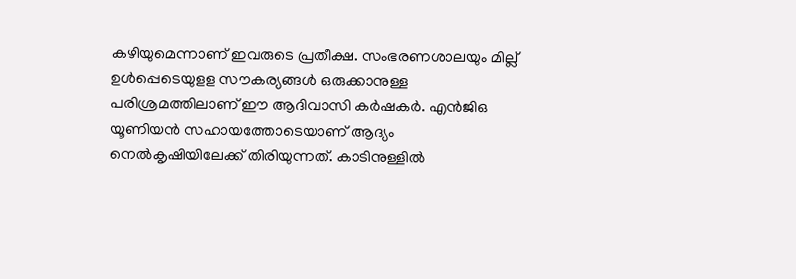കഴിയുമെന്നാണ് ഇവരുടെ പ്രതീക്ഷ. സംഭരണശാലയും മില്ല് ഉൾപ്പെടെയുളള സൗകര്യങ്ങള്‍ ഒരുക്കാനുള്ള പരിശ്രമത്തിലാണ് ഈ ആദിവാസി കര്‍ഷകര്‍. എന്‍ജിഒ യൂണിയന്‍ സഹായത്തോടെയാണ് ആദ്യം നെല്‍കൃഷിയിലേക്ക് തിരിയുന്നത്. കാടിനുള്ളില്‍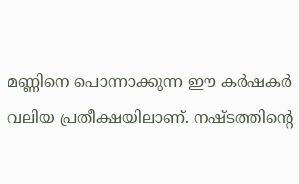മണ്ണിനെ പൊന്നാക്കുന്ന ഈ കര്‍ഷകര്‍ വലിയ പ്രതീക്ഷയിലാണ്. നഷ്ടത്തിന്റെ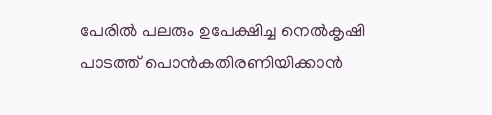പേരില്‍ പലരും ഉപേക്ഷിച്ച നെല്‍കൃഷി പാടത്ത് പൊന്‍കതിരണിയിക്കാന്‍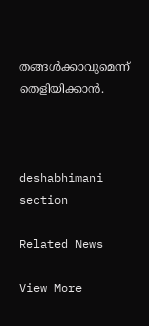തങ്ങള്‍ക്കാവുമെന്ന് തെളിയിക്കാന്‍.



deshabhimani section

Related News

View More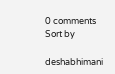0 comments
Sort by

deshabhimani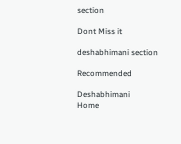section

Dont Miss it

deshabhimani section

Recommended

Deshabhimani
Home